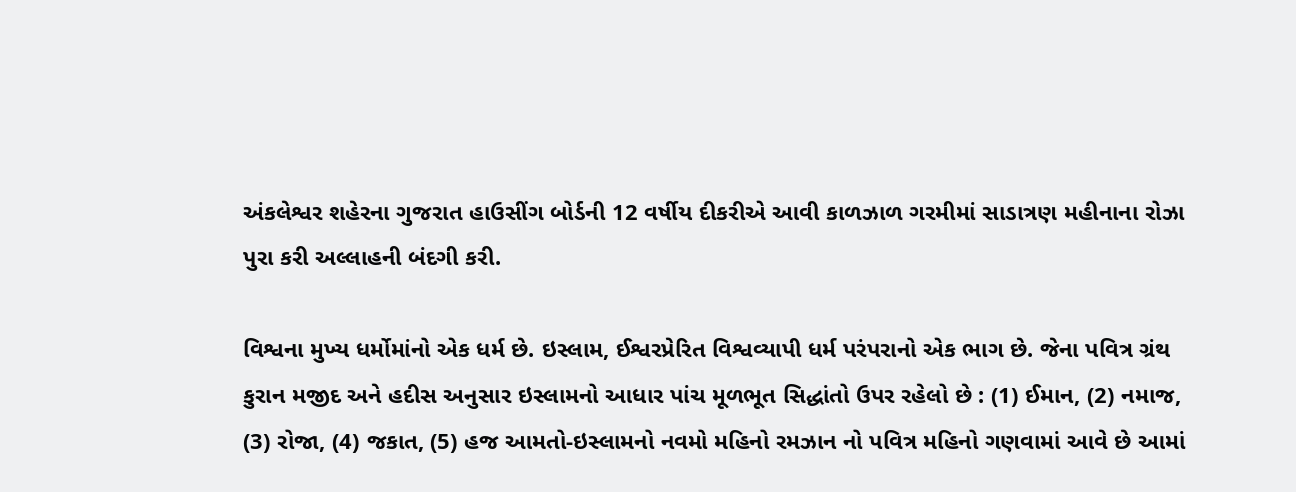અંકલેશ્વર શહેરના ગુજરાત હાઉસીંગ બોર્ડની 12 વર્ષીય દીકરીએ આવી કાળઝાળ ગરમીમાં સાડાત્રણ મહીનાના રોઝા પુરા કરી અલ્લાહની બંદગી કરી.

વિશ્વના મુખ્ય ધર્મોમાંનો એક ધર્મ છે. ઇસ્લામ, ઈશ્વરપ્રેરિત વિશ્વવ્યાપી ધર્મ પરંપરાનો એક ભાગ છે. જેના પવિત્ર ગ્રંથ કુરાન મજીદ અને હદીસ અનુસાર ઇસ્લામનો આધાર પાંચ મૂળભૂત સિદ્ધાંતો ઉપર રહેલો છે : (1) ઈમાન, (2) નમાજ, (3) રોજા, (4) જકાત, (5) હજ આમતો-ઇસ્લામનો નવમો મહિનો રમઝાન નો પવિત્ર મહિનો ગણવામાં આવે છે આમાં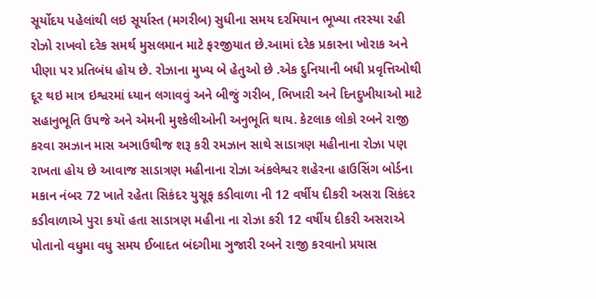સૂર્યોદય પહેલાંથી લઇ સૂર્યાસ્ત (મગરીબ) સુધીના સમય દરમિયાન ભૂખ્યા તરસ્યા રહી રોઝો રાખવો દરેક સમર્થ મુસલમાન માટે ફરજીયાત છે.આમાં દરેક પ્રકારના ખોરાક અને પીણા પર પ્રતિબંધ હોય છે. રોઝાના મુખ્ય બે હેતુઓ છે .એક દુનિયાની બધી પ્રવૃત્તિઓથી દૂર થઇ માત્ર ઇશ્વરમાં ધ્યાન લગાવવું અને બીજું ગરીબ, ભિખારી અને દિનદુખીયાઓ માટે સહાનુભૂતિ ઉપજે અને એમની મુશ્કેલીઓની અનુભૂતિ થાય. કેટલાક લોકો રબને રાજી કરવા રમઝાન માસ અઞાઉથીજ શરૂ કરી રમઝાન સાથે સાડાત્રણ મહીનાના રોઝા પણ રાખતા હોય છે આવાજ સાડાત્રણ મહીનાના રોઝા અંકલેશ્વર શહેરના હાઉસિંગ બોર્ડના મકાન નંબર 72 ખાતે રહેતા સિકંદર યુસૂફ કડીવાળા ની 12 વર્ષીય દીકરી અસરા સિકંદર કડીવાળાએ પુરા કયૉ હતા સાડાત્રણ મહીના ના રોઝા કરી 12 વર્ષીય દીકરી અસરાએ પોતાનો વધુમા વધુ સમય ઈબાદત બંદગીમા ઞુજારી રબને રાજી કરવાનો પ્રયાસ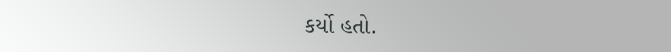કર્યો હતો.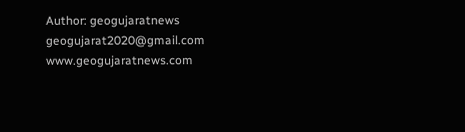Author: geogujaratnews
geogujarat2020@gmail.com www.geogujaratnews.com